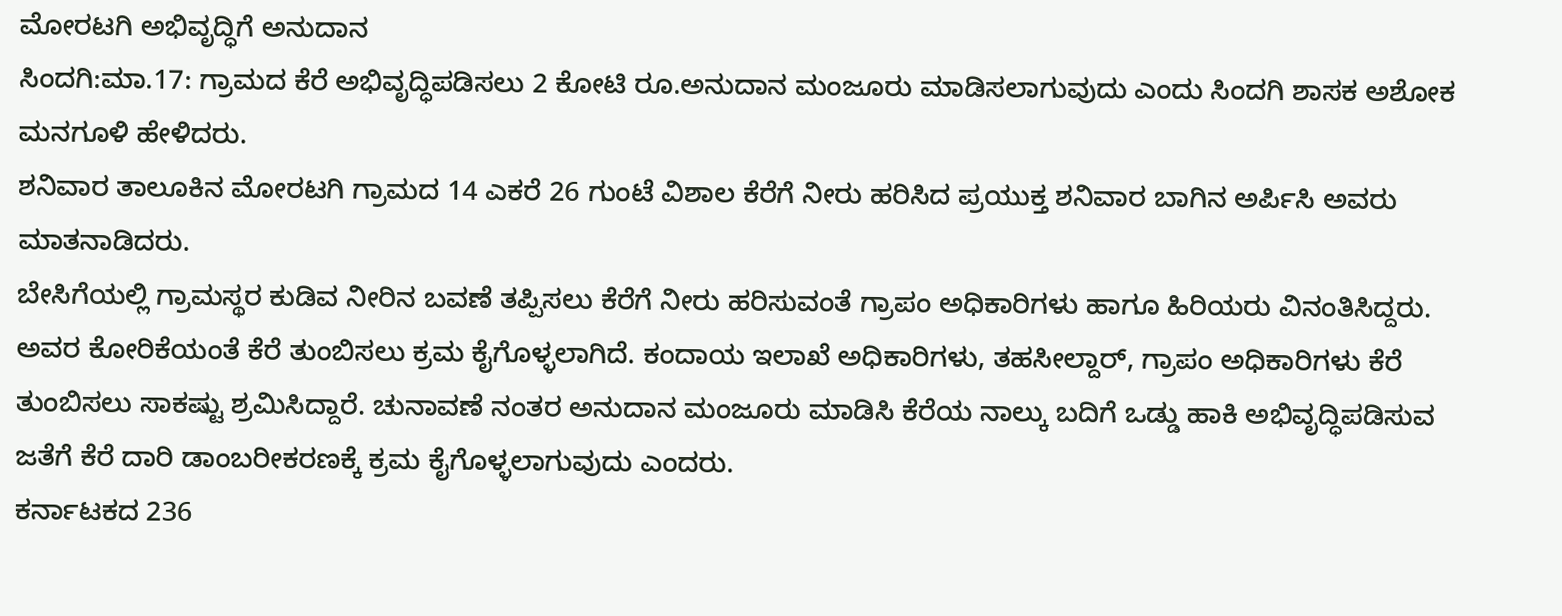ಮೋರಟಗಿ ಅಭಿವೃದ್ಧಿಗೆ ಅನುದಾನ
ಸಿಂದಗಿ:ಮಾ.17: ಗ್ರಾಮದ ಕೆರೆ ಅಭಿವೃದ್ಧಿಪಡಿಸಲು 2 ಕೋಟಿ ರೂ.ಅನುದಾನ ಮಂಜೂರು ಮಾಡಿಸಲಾಗುವುದು ಎಂದು ಸಿಂದಗಿ ಶಾಸಕ ಅಶೋಕ ಮನಗೂಳಿ ಹೇಳಿದರು.
ಶನಿವಾರ ತಾಲೂಕಿನ ಮೋರಟಗಿ ಗ್ರಾಮದ 14 ಎಕರೆ 26 ಗುಂಟೆ ವಿಶಾಲ ಕೆರೆಗೆ ನೀರು ಹರಿಸಿದ ಪ್ರಯುಕ್ತ ಶನಿವಾರ ಬಾಗಿನ ಅರ್ಪಿಸಿ ಅವರು ಮಾತನಾಡಿದರು.
ಬೇಸಿಗೆಯಲ್ಲಿ ಗ್ರಾಮಸ್ಥರ ಕುಡಿವ ನೀರಿನ ಬವಣೆ ತಪ್ಪಿಸಲು ಕೆರೆಗೆ ನೀರು ಹರಿಸುವಂತೆ ಗ್ರಾಪಂ ಅಧಿಕಾರಿಗಳು ಹಾಗೂ ಹಿರಿಯರು ವಿನಂತಿಸಿದ್ದರು. ಅವರ ಕೋರಿಕೆಯಂತೆ ಕೆರೆ ತುಂಬಿಸಲು ಕ್ರಮ ಕೈಗೊಳ್ಳಲಾಗಿದೆ. ಕಂದಾಯ ಇಲಾಖೆ ಅಧಿಕಾರಿಗಳು, ತಹಸೀಲ್ದಾರ್, ಗ್ರಾಪಂ ಅಧಿಕಾರಿಗಳು ಕೆರೆ ತುಂಬಿಸಲು ಸಾಕಷ್ಟು ಶ್ರಮಿಸಿದ್ದಾರೆ. ಚುನಾವಣೆ ನಂತರ ಅನುದಾನ ಮಂಜೂರು ಮಾಡಿಸಿ ಕೆರೆಯ ನಾಲ್ಕು ಬದಿಗೆ ಒಡ್ಡು ಹಾಕಿ ಅಭಿವೃದ್ಧಿಪಡಿಸುವ ಜತೆಗೆ ಕೆರೆ ದಾರಿ ಡಾಂಬರೀಕರಣಕ್ಕೆ ಕ್ರಮ ಕೈಗೊಳ್ಳಲಾಗುವುದು ಎಂದರು.
ಕರ್ನಾಟಕದ 236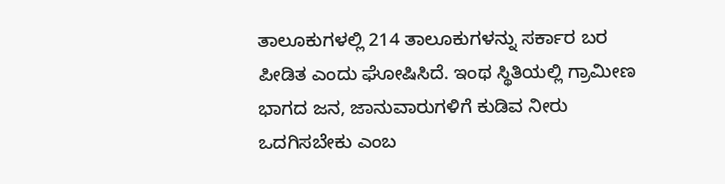ತಾಲೂಕುಗಳಲ್ಲಿ 214 ತಾಲೂಕುಗಳನ್ನು ಸರ್ಕಾರ ಬರ ಪೀಡಿತ ಎಂದು ಘೋಷಿಸಿದೆ. ಇಂಥ ಸ್ಥಿತಿಯಲ್ಲಿ ಗ್ರಾಮೀಣ ಭಾಗದ ಜನ, ಜಾನುವಾರುಗಳಿಗೆ ಕುಡಿವ ನೀರು ಒದಗಿಸಬೇಕು ಎಂಬ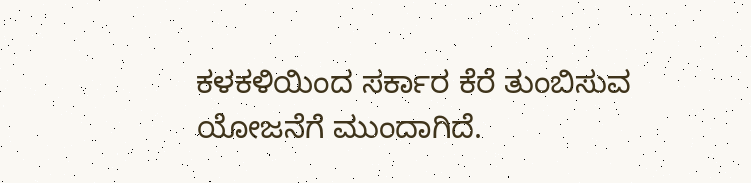ಕಳಕಳಿಯಿಂದ ಸರ್ಕಾರ ಕೆರೆ ತುಂಬಿಸುವ ಯೋಜನೆಗೆ ಮುಂದಾಗಿದೆ.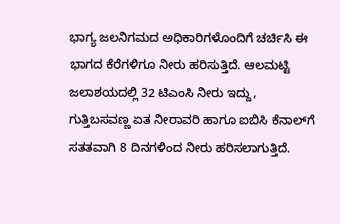ಭಾಗ್ಯ ಜಲನಿಗಮದ ಅಧಿಕಾರಿಗಳೊಂದಿಗೆ ಚರ್ಚಿಸಿ ಈ ಭಾಗದ ಕೆರೆಗಳಿಗೂ ನೀರು ಹರಿಸುತ್ತಿದೆ. ಆಲಮಟ್ಟಿ ಜಲಾಶಯದಲ್ಲಿ 32 ಟಿಎಂಸಿ ನೀರು ಇದ್ದು, ಗುತ್ತಿಬಸವಣ್ಣ ಏತ ನೀರಾವರಿ ಹಾಗೂ ಐಬಿಸಿ ಕೆನಾಲ್‍ಗೆ ಸತತವಾಗಿ 8 ದಿನಗಳಿಂದ ನೀರು ಹರಿಸಲಾಗುತ್ತಿದೆ.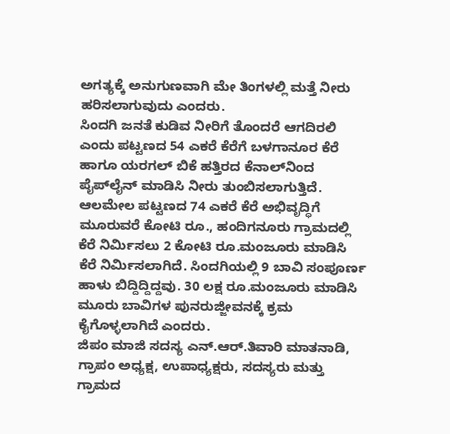ಅಗತ್ಯಕ್ಕೆ ಅನುಗುಣವಾಗಿ ಮೇ ತಿಂಗಳಲ್ಲಿ ಮತ್ತೆ ನೀರು ಹರಿಸಲಾಗುವುದು ಎಂದರು.
ಸಿಂದಗಿ ಜನತೆ ಕುಡಿವ ನೀರಿಗೆ ತೊಂದರೆ ಆಗದಿರಲಿ ಎಂದು ಪಟ್ಟಣದ 54 ಎಕರೆ ಕೆರೆಗೆ ಬಳಗಾನೂರ ಕೆರೆ ಹಾಗೂ ಯರಗಲ್ ಬಿಕೆ ಹತ್ತಿರದ ಕೆನಾಲ್‍ನಿಂದ ಪೈಪ್‍ಲೈನ್ ಮಾಡಿಸಿ ನೀರು ತುಂಬಿಸಲಾಗುತ್ತಿದೆ. ಆಲಮೇಲ ಪಟ್ಟಣದ 74 ಎಕರೆ ಕೆರೆ ಅಭಿವೃದ್ಧಿಗೆ ಮೂರುವರೆ ಕೋಟಿ ರೂ., ಹಂದಿಗನೂರು ಗ್ರಾಮದಲ್ಲಿ ಕೆರೆ ನಿರ್ಮಿಸಲು 2 ಕೋಟಿ ರೂ.ಮಂಜೂರು ಮಾಡಿಸಿ ಕೆರೆ ನಿರ್ಮಿಸಲಾಗಿದೆ. ಸಿಂದಗಿಯಲ್ಲಿ 9 ಬಾವಿ ಸಂಪೂರ್ಣ ಹಾಳು ಬಿದ್ದಿದ್ದಿದ್ದವು. 30 ಲಕ್ಷ ರೂ.ಮಂಜೂರು ಮಾಡಿಸಿ ಮೂರು ಬಾವಿಗಳ ಪುನರುಜ್ಜೀವನಕ್ಕೆ ಕ್ರಮ ಕೈಗೊಳ್ಳಲಾಗಿದೆ ಎಂದರು.
ಜಿಪಂ ಮಾಜಿ ಸದಸ್ಯ ಎನ್.ಆರ್.ತಿವಾರಿ ಮಾತನಾಡಿ, ಗ್ರಾಪಂ ಅಧ್ಯಕ್ಷ, ಉಪಾಧ್ಯಕ್ಷರು, ಸದಸ್ಯರು ಮತ್ತು ಗ್ರಾಮದ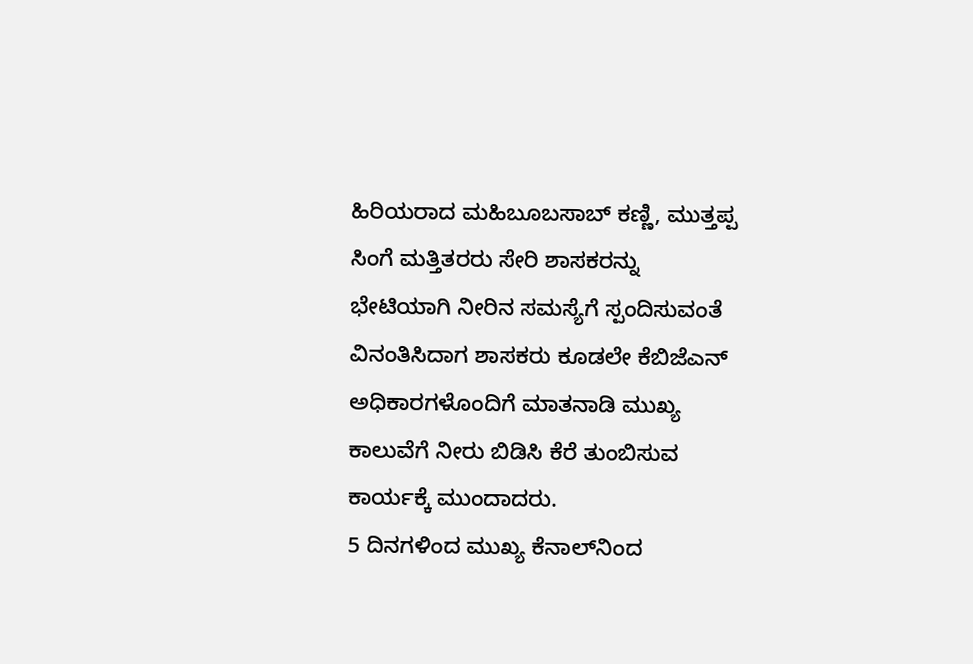ಹಿರಿಯರಾದ ಮಹಿಬೂಬಸಾಬ್ ಕಣ್ಣಿ, ಮುತ್ತಪ್ಪ ಸಿಂಗೆ ಮತ್ತಿತರರು ಸೇರಿ ಶಾಸಕರನ್ನು ಭೇಟಿಯಾಗಿ ನೀರಿನ ಸಮಸ್ಯೆಗೆ ಸ್ಪಂದಿಸುವಂತೆ ವಿನಂತಿಸಿದಾಗ ಶಾಸಕರು ಕೂಡಲೇ ಕೆಬಿಜೆಎನ್ ಅಧಿಕಾರಗಳೊಂದಿಗೆ ಮಾತನಾಡಿ ಮುಖ್ಯ ಕಾಲುವೆಗೆ ನೀರು ಬಿಡಿಸಿ ಕೆರೆ ತುಂಬಿಸುವ ಕಾರ್ಯಕ್ಕೆ ಮುಂದಾದರು.
5 ದಿನಗಳಿಂದ ಮುಖ್ಯ ಕೆನಾಲ್‍ನಿಂದ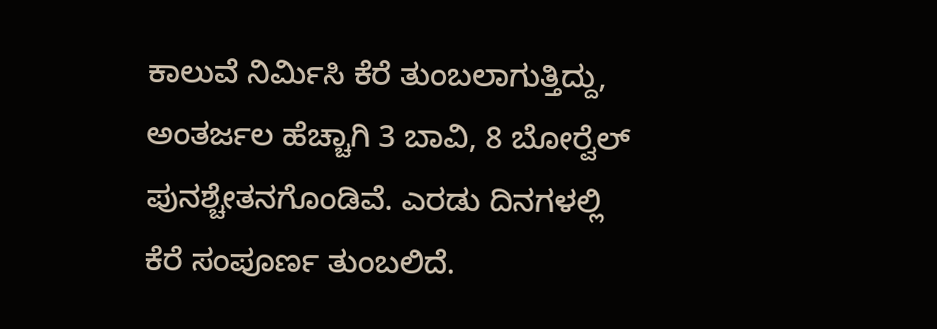ಕಾಲುವೆ ನಿರ್ಮಿಸಿ ಕೆರೆ ತುಂಬಲಾಗುತ್ತಿದ್ದು, ಅಂತರ್ಜಲ ಹೆಚ್ಚಾಗಿ 3 ಬಾವಿ, 8 ಬೋರ್‍ವೆಲ್ ಪುನಶ್ಚೇತನಗೊಂಡಿವೆ. ಎರಡು ದಿನಗಳಲ್ಲಿ ಕೆರೆ ಸಂಪೂರ್ಣ ತುಂಬಲಿದೆ.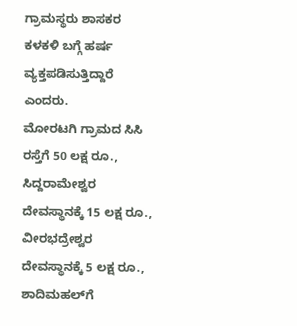ಗ್ರಾಮಸ್ಥರು ಶಾಸಕರ ಕಳಕಳಿ ಬಗ್ಗೆ ಹರ್ಷ ವ್ಯಕ್ತಪಡಿಸುತ್ತಿದ್ದಾರೆ ಎಂದರು.
ಮೋರಟಗಿ ಗ್ರಾಮದ ಸಿಸಿ ರಸ್ತೆಗೆ 50 ಲಕ್ಷ ರೂ., ಸಿದ್ದರಾಮೇಶ್ವರ ದೇವಸ್ಥಾನಕ್ಕೆ 15 ಲಕ್ಷ ರೂ., ವೀರಭದ್ರೇಶ್ವರ ದೇವಸ್ಥಾನಕ್ಕೆ 5 ಲಕ್ಷ ರೂ., ಶಾದಿಮಹಲ್‍ಗೆ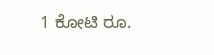1 ಕೋಟಿ ರೂ.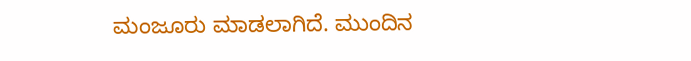ಮಂಜೂರು ಮಾಡಲಾಗಿದೆ. ಮುಂದಿನ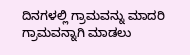ದಿನಗಳಲ್ಲಿ ಗ್ರಾಮವನ್ನು ಮಾದರಿ ಗ್ರಾಮವನ್ನಾಗಿ ಮಾಡಲು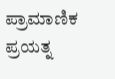ಪ್ರಾಮಾಣಿಕ ಪ್ರಯತ್ನ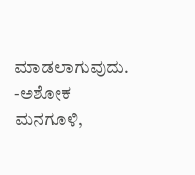ಮಾಡಲಾಗುವುದು.
-ಅಶೋಕ ಮನಗೂಳಿ,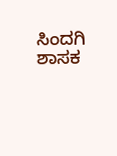ಸಿಂದಗಿ ಶಾಸಕ